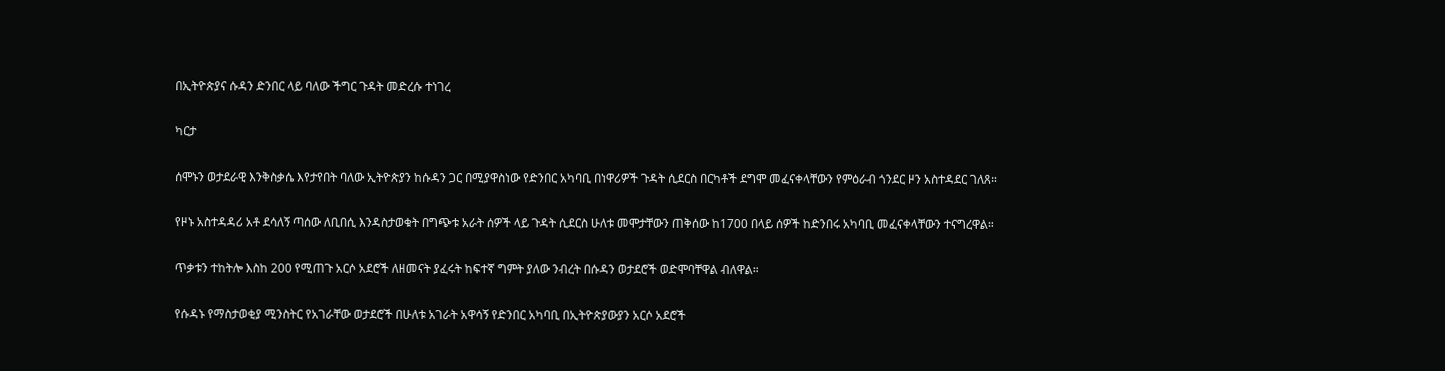በኢትዮጵያና ሱዳን ድንበር ላይ ባለው ችግር ጉዳት መድረሱ ተነገረ

ካርታ

ሰሞኑን ወታደራዊ እንቅስቃሴ እየታየበት ባለው ኢትዮጵያን ከሱዳን ጋር በሚያዋስነው የድንበር አካባቢ በነዋሪዎች ጉዳት ሲደርስ በርካቶች ደግሞ መፈናቀላቸውን የምዕራብ ጎንደር ዞን አስተዳደር ገለጸ።

የዞኑ አስተዳዳሪ አቶ ደሳለኝ ጣሰው ለቢበሲ እንዳስታወቁት በግጭቱ አራት ሰዎች ላይ ጉዳት ሲደርስ ሁለቱ መሞታቸውን ጠቅሰው ከ1700 በላይ ሰዎች ከድንበሩ አካባቢ መፈናቀላቸውን ተናግረዋል።

ጥቃቱን ተከትሎ እስከ 200 የሚጠጉ አርሶ አደሮች ለዘመናት ያፈሩት ከፍተኛ ግምት ያለው ንብረት በሱዳን ወታደሮች ወድሞባቸዋል ብለዋል።

የሱዳኑ የማስታወቂያ ሚንስትር የአገራቸው ወታደሮች በሁለቱ አገራት አዋሳኝ የድንበር አካባቢ በኢትዮጵያውያን አርሶ አደሮች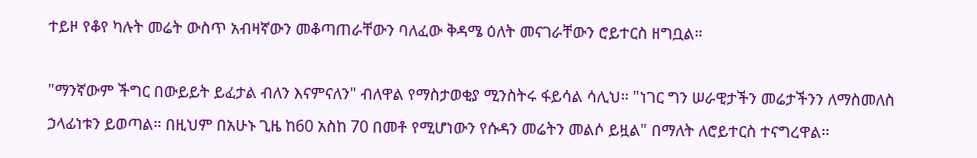ተይዞ የቆየ ካሉት መሬት ውስጥ አብዛኛውን መቆጣጠራቸውን ባለፈው ቅዳሜ ዕለት መናገራቸውን ሮይተርስ ዘግቧል።

"ማንኛውም ችግር በውይይት ይፈታል ብለን እናምናለን" ብለዋል የማስታወቂያ ሚንስትሩ ፋይሳል ሳሊህ። "ነገር ግን ሠራዊታችን መሬታችንን ለማስመለስ ኃላፊነቱን ይወጣል። በዚህም በአሁኑ ጊዜ ከ60 አስከ 70 በመቶ የሚሆነውን የሱዳን መሬትን መልሶ ይዟል" በማለት ለሮይተርስ ተናግረዋል።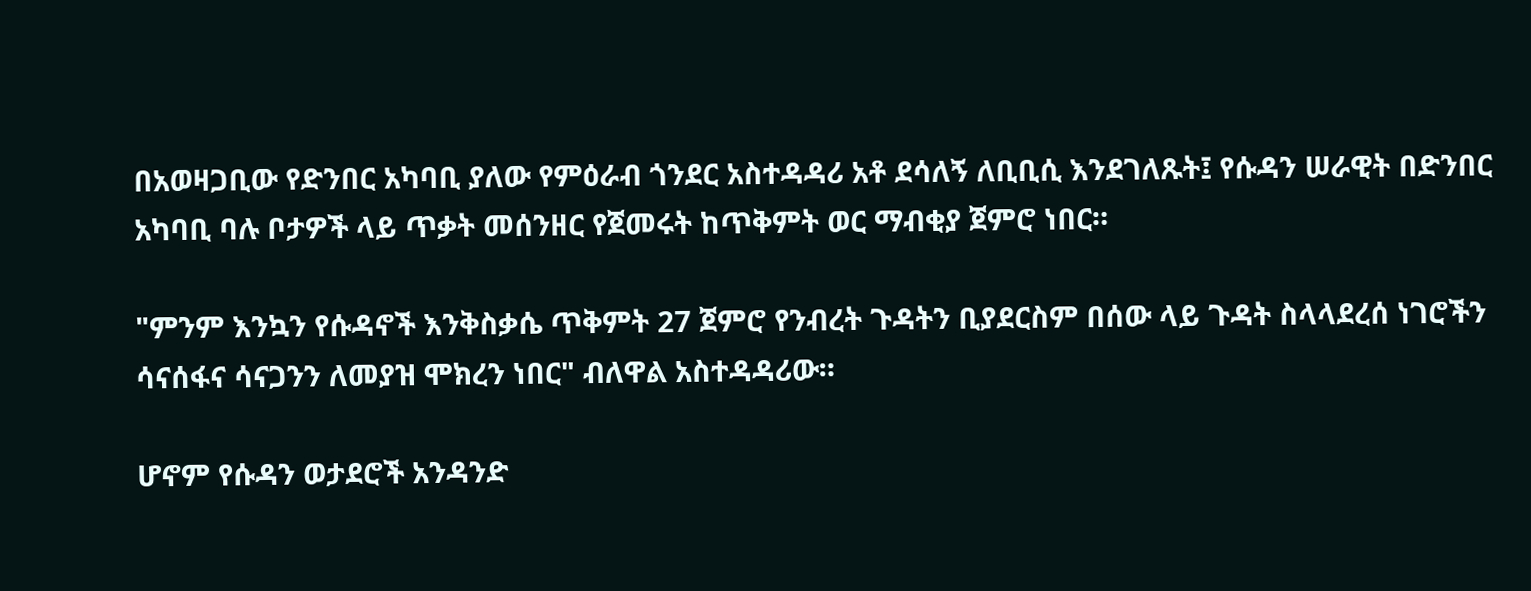በአወዛጋቢው የድንበር አካባቢ ያለው የምዕራብ ጎንደር አስተዳዳሪ አቶ ደሳለኝ ለቢቢሲ እንደገለጹት፤ የሱዳን ሠራዊት በድንበር አካባቢ ባሉ ቦታዎች ላይ ጥቃት መሰንዘር የጀመሩት ከጥቅምት ወር ማብቂያ ጀምሮ ነበር።

"ምንም እንኳን የሱዳኖች እንቅስቃሴ ጥቅምት 27 ጀምሮ የንብረት ጉዳትን ቢያደርስም በሰው ላይ ጉዳት ስላላደረሰ ነገሮችን ሳናሰፋና ሳናጋንን ለመያዝ ሞክረን ነበር" ብለዋል አስተዳዳሪው።

ሆኖም የሱዳን ወታደሮች አንዳንድ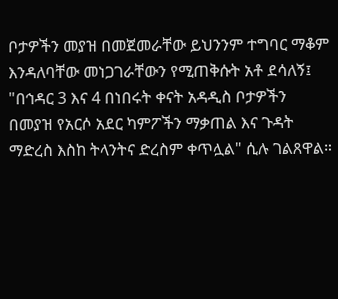ቦታዎችን መያዝ በመጀመራቸው ይህንንም ተግባር ማቆም እንዳለባቸው መነጋገራቸውን የሚጠቅሱት አቶ ደሳለኝ፤ "በኅዳር 3 እና 4 በነበሩት ቀናት አዳዲስ ቦታዎችን በመያዝ የአርሶ አደር ካምፖችን ማቃጠል እና ጉዳት ማድረስ እስከ ትላንትና ድረስም ቀጥሏል" ሲሉ ገልጸዋል።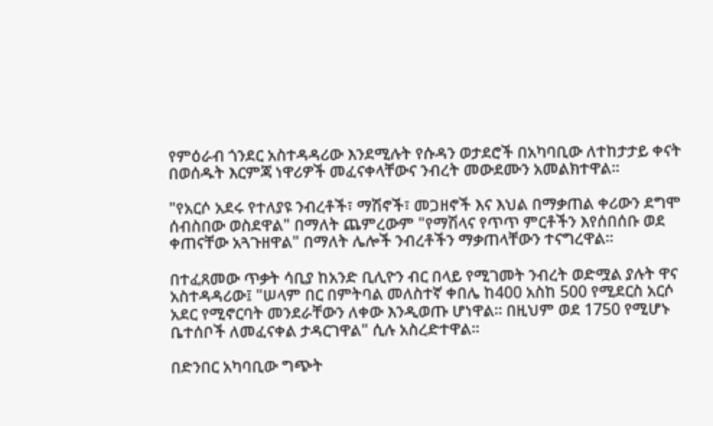የምዕራብ ጎንደር አስተዳዳሪው እንደሚሉት የሱዳን ወታደሮች በአካባቢው ለተከታታይ ቀናት በወሰዱት እርምጃ ነዋሪዎች መፈናቀላቸውና ንብረት መውደሙን አመልክተዋል።

"የአርሶ አደሩ የተለያዩ ንብረቶች፣ ማሽኖች፣ መጋዘኖች እና እህል በማቃጠል ቀሪውን ደግሞ ሰብስበው ወስደዋል" በማለት ጨምረውም "የማሽላና የጥጥ ምርቶችን እየሰበሰቡ ወደ ቀጠናቸው አጓጉዘዋል" በማለት ሌሎች ንብረቶችን ማቃጠላቸውን ተናግረዋል።

በተፈጸመው ጥቃት ሳቢያ ከአንድ ቢሊዮን ብር በላይ የሚገመት ንብረት ወድሟል ያሉት ዋና አስተዳዳሪው፤ "ሠላም በር በምትባል መለስተኛ ቀበሌ ከ400 አስከ 500 የሚደርስ አርሶ አደር የሚኖርባት መንደራቸውን ለቀው እንዲወጡ ሆነዋል። በዚህም ወደ 1750 የሚሆኑ ቤተሰቦች ለመፈናቀል ታዳርገዋል" ሲሉ አስረድተዋል።

በድንበር አካባቢው ግጭት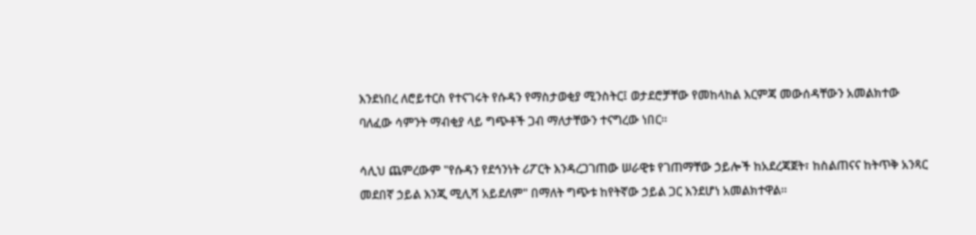እንደነበረ ለሮይተርስ የተናገሩት የሱዳን የማስታወቂያ ሚንስትር፤ ወታደሮቻቸው የመከላከል እርምጃ መውሰዳቸውን አመልክተው ባለፈው ሳምንት ማብቂያ ላይ ግጭቶች ጋብ ማለታቸውን ተናግረው ነበር።

ሳሊህ ጨምረውም "የሱዳን የደኅንነት ሪፖርት እንዳረጋገጠው ሠራዊቱ የገጠማቸው ኃይሎች ከአደረጃጀት፣ ከስልጠናና ከትጥቅ አንጻር መደበኛ ኃይል እንጂ ሚሊሻ አይደለም" በማለት ግጭቱ ከየትኛው ኃይል ጋር እንደሆነ አመልክተዋል።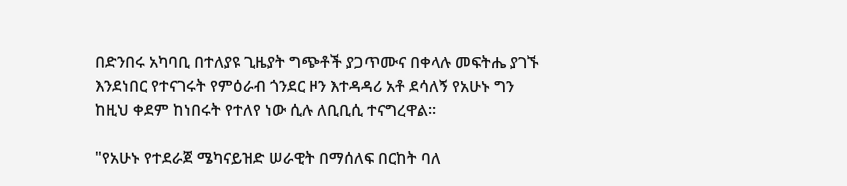በድንበሩ አካባቢ በተለያዩ ጊዜያት ግጭቶች ያጋጥሙና በቀላሉ መፍትሔ ያገኙ እንደነበር የተናገሩት የምዕራብ ጎንደር ዞን እተዳዳሪ አቶ ደሳለኝ የአሁኑ ግን ከዚህ ቀደም ከነበሩት የተለየ ነው ሲሉ ለቢቢሲ ተናግረዋል።

"የአሁኑ የተደራጀ ሜካናይዝድ ሠራዊት በማሰለፍ በርከት ባለ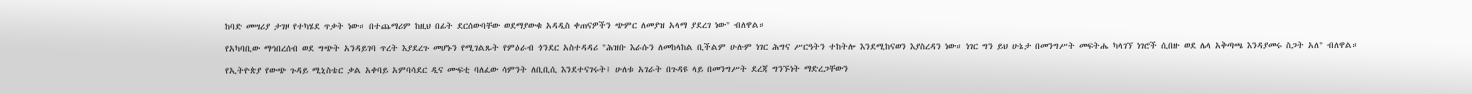ከባድ መሣሪያ ታገዞ የተካሄደ ጥቃት ነው። በተጨማሪም ከዚህ በፊት ደርሰውባቸው ወደማያውቁ አዳዲስ ቀጠናዎችን ጭምር ለመያዝ አላማ ያደረገ ነው" ብለዋል።

የአካባቢው ማኅበረሰብ ወደ ግጭት አንዳይገባ ጥረት እያደረጉ መሆኑን የሚገልጹት የምዕራብ ጎንደር አስተዳዳሪ "ሕዝቡ እራሱን ለመከላከል ቢችልም ሁሉም ነገር ሕግና ሥርዓትን ተከትሎ እንደሚከናወን እያስረዳን ነው። ነገር ግን ይህ ሁኔታ በመንግሥት መፍትሔ ካላገኘ ነገሮች ሲበዙ ወደ ሌላ አቅጣጫ እንዳያመሩ ስጋት አለ" ብለዋል።

የኢትዮጵያ የውጭ ጉዳይ ሚኒስቴር ቃል አቀባይ አምባሳደር ዲና ሙፍቲ ባለፈው ሳምንት ለቢቢሲ እንደተናገሩት፤ ሁለቱ አገራት በጉዳዩ ላይ በመንግሥት ደረጃ ግንኙነት ማድረጋቸውን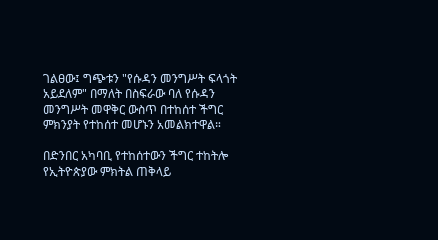ገልፀው፤ ግጭቱን "የሱዳን መንግሥት ፍላጎት አይደለም" በማለት በስፍራው ባለ የሱዳን መንግሥት መዋቅር ውስጥ በተከሰተ ችግር ምክንያት የተከሰተ መሆኑን አመልክተዋል።

በድንበር አካባቢ የተከሰተውን ችግር ተከትሎ የኢትዮጵያው ምክትል ጠቅላይ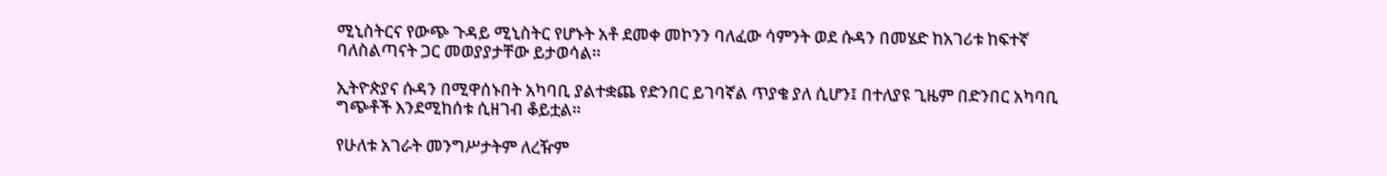ሚኒስትርና የውጭ ጉዳይ ሚኒስትር የሆኑት አቶ ደመቀ መኮንን ባለፈው ሳምንት ወደ ሱዳን በመሄድ ከአገሪቱ ከፍተኛ ባለስልጣናት ጋር መወያያታቸው ይታወሳል።

ኢትዮጵያና ሱዳን በሚዋሰኑበት አካባቢ ያልተቋጨ የድንበር ይገባኛል ጥያቄ ያለ ሲሆን፤ በተለያዩ ጊዜም በድንበር አካባቢ ግጭቶች እንደሚከሰቱ ሲዘገብ ቆይቷል።

የሁለቱ አገራት መንግሥታትም ለረዥም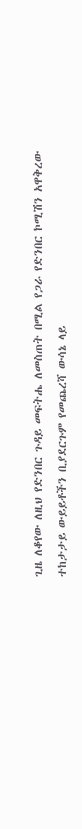ጊዜ ለቆየው ለዚህ የድንበር ጉዳይ መፍትሔ ለመስጠት በሚል የጋራ የድንበር ኮሚሽን አዋቅረው ተከታታይ ውይይቶችን ቢያደርጉም የመጨረሻ ውሳኔ ላይ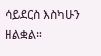ሳይደርስ እስካሁን ዘልቋል።